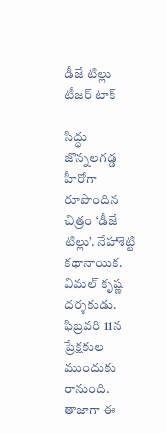డీజే టిల్లు టీజర్ టాక్

సిద్ధు జొన్నలగడ్డ హీరోగా రూపొందిన చిత్రం ‘డీజే టిల్లు’. నేహాశెట్టి కథానాయిక. విమల్ కృష్ణ దర్శకుడు. ఫిబ్రవరి 11న ప్రేక్షకుల ముందుకు రానుంది.
తాజాగా ఈ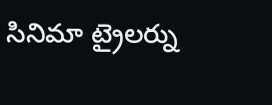సినిమా ట్రైలర్ను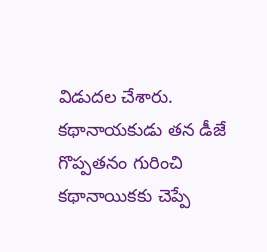విడుదల చేశారు. కథానాయకుడు తన డీజే గొప్పతనం గురించి కథానాయికకు చెప్పే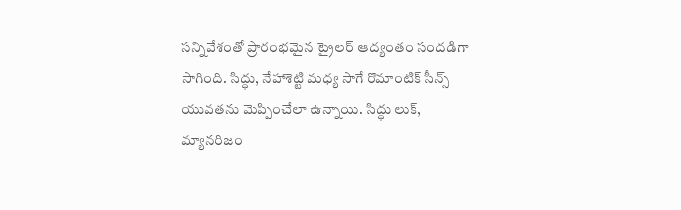సన్నివేశంతో ప్రారంభమైన ట్రైలర్ ఆద్యంతం సందడిగా సాగింది. సిద్ధు, నేహాశెట్టి మధ్య సాగే రొమాంటిక్ సీన్స్ యువతను మెప్పించేలా ఉన్నాయి. సిద్ధు లుక్, మ్యానరిజం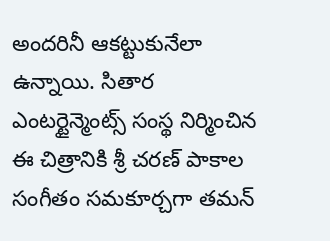అందరినీ ఆకట్టుకునేలా ఉన్నాయి. సితార ఎంటర్టైన్మెంట్స్ సంస్థ నిర్మించిన ఈ చిత్రానికి శ్రీ చరణ్ పాకాల సంగీతం సమకూర్చగా తమన్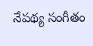నేపథ్య సంగీతం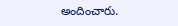అందించారు.